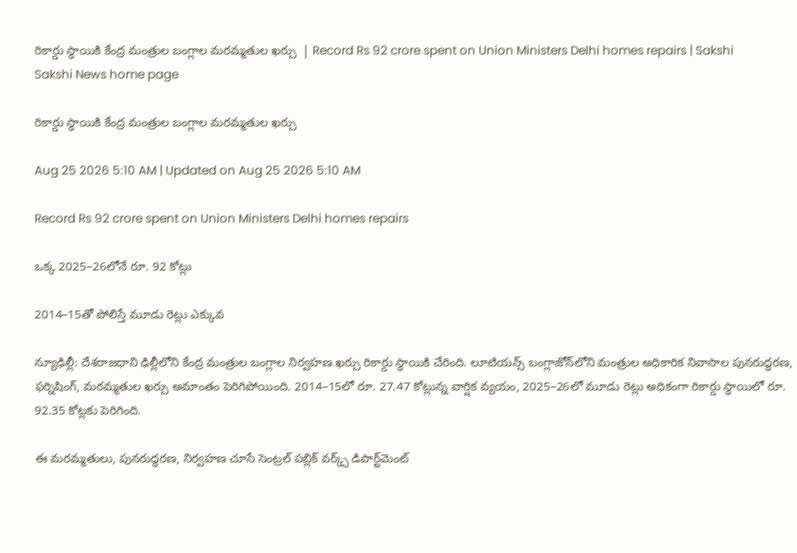రికార్డు స్థాయికి కేంద్ర మంత్రుల బంగ్లాల మరమ్మతుల ఖర్చు  | Record Rs 92 crore spent on Union Ministers Delhi homes repairs | Sakshi
Sakshi News home page

రికార్డు స్థాయికి కేంద్ర మంత్రుల బంగ్లాల మరమ్మతుల ఖర్చు

Aug 25 2026 5:10 AM | Updated on Aug 25 2026 5:10 AM

Record Rs 92 crore spent on Union Ministers Delhi homes repairs

ఒక్క 2025–26లోనే రూ. 92 కోట్లు

2014–15తో పోలిస్తే మూడు రెట్లు ఎక్కువ

న్యూఢిల్లీ: దేశరాజధాని ఢిల్లీలోని కేంద్ర మంత్రుల బంగ్లాల నిర్వహణ ఖర్చు రికార్డు స్థాయికి చేరింది. లూటియన్స్‌ బంగ్లాజోన్‌లోని మంత్రుల అధికారిక నివాసాల పునరుద్ధరణ, ఫర్నిషింగ్, మరమ్మతుల ఖర్చు అమాంతం పెరిగిపోయింది. 2014–15లో రూ. 27.47 కోట్లున్న వార్షిక వ్యయం, 2025–26లో మూడు రెట్లు అధికంగా రికార్డు స్థాయిలో రూ. 92.35 కోట్లకు పెరిగింది.

ఈ మరమ్మతులు, పునరుద్ధరణ, నిర్వహణ చూసే సెంట్రల్‌ పబ్లిక్‌ వర్క్స్‌ డిపార్ట్‌మెంట్‌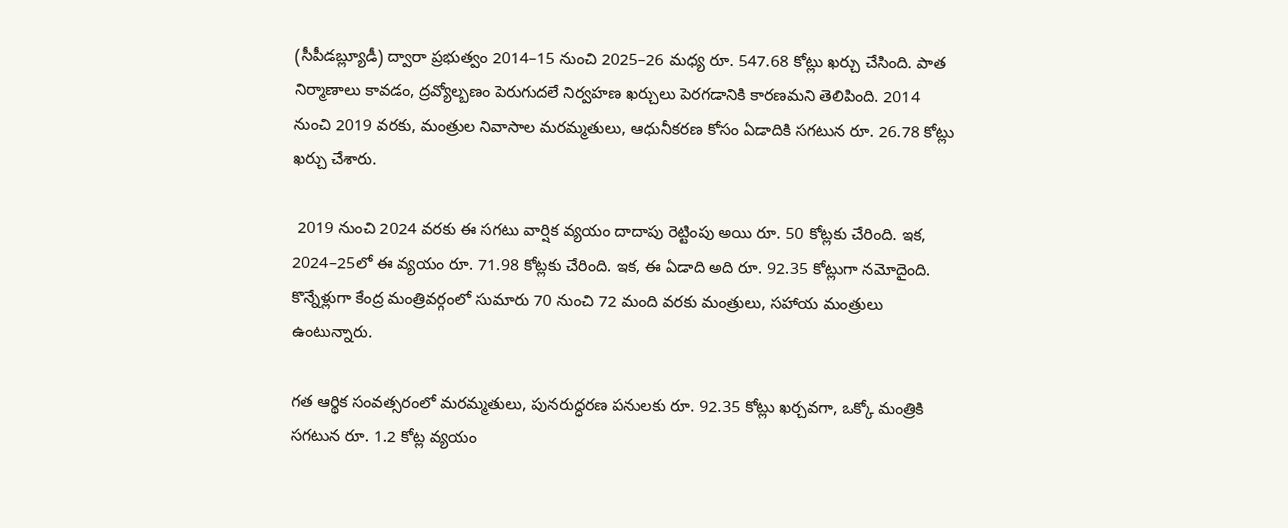(సీపీడబ్ల్యూడీ) ద్వారా ప్రభుత్వం 2014–15 నుంచి 2025–26 మధ్య రూ. 547.68 కోట్లు ఖర్చు చేసింది. పాత నిర్మాణాలు కావడం, ద్రవ్యోల్బణం పెరుగుదలే నిర్వహణ ఖర్చులు పెరగడానికి కారణమని తెలిపింది. 2014 నుంచి 2019 వరకు, మంత్రుల నివాసాల మరమ్మతులు, ఆధునీకరణ కోసం ఏడాదికి సగటున రూ. 26.78 కోట్లు ఖర్చు చేశారు.

 2019 నుంచి 2024 వరకు ఈ సగటు వార్షిక వ్యయం దాదాపు రెట్టింపు అయి రూ. 50 కోట్లకు చేరింది. ఇక, 2024–25లో ఈ వ్యయం రూ. 71.98 కోట్లకు చేరింది. ఇక, ఈ ఏడాది అది రూ. 92.35 కోట్లుగా నమోదైంది. కొన్నేళ్లుగా కేంద్ర మంత్రివర్గంలో సుమారు 70 నుంచి 72 మంది వరకు మంత్రులు, సహాయ మంత్రులు ఉంటున్నారు.

గత ఆర్థిక సంవత్సరంలో మరమ్మతులు, పునరుద్ధరణ పనులకు రూ. 92.35 కోట్లు ఖర్చవగా, ఒక్కో మంత్రికి సగటున రూ. 1.2 కోట్ల వ్యయం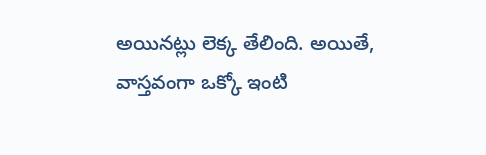అయినట్లు లెక్క తేలింది. అయితే, వాస్తవంగా ఒక్కో ఇంటి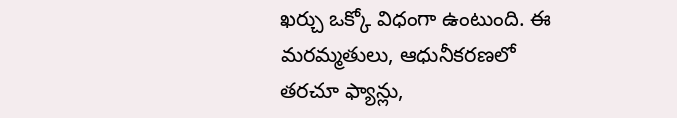ఖర్చు ఒక్కో విధంగా ఉంటుంది. ఈ మరమ్మతులు, ఆధునీకరణలో తరచూ ఫ్యాన్లు,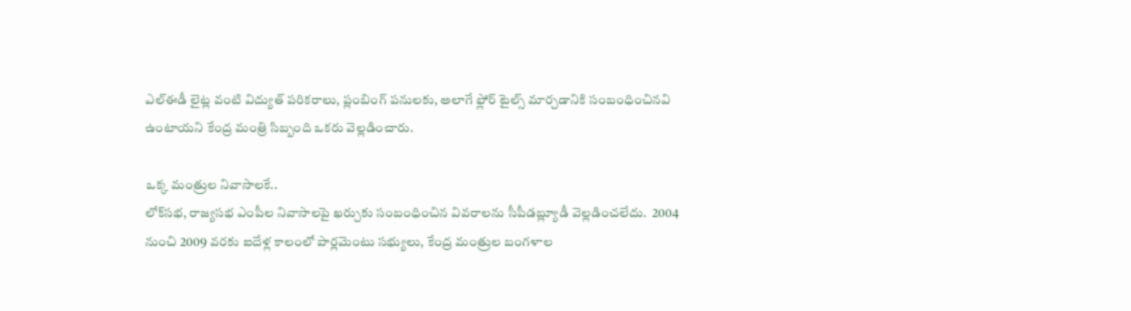ఎల్‌ఈడీ లైట్ల వంటి విద్యుత్‌ పరికరాలు, ప్లంబింగ్‌ పనులకు, అలాగే ఫ్లోర్‌ టైల్స్‌ మార్చడానికి సంబంధించినవి ఉంటాయని కేంద్ర మంత్రి సిబ్బంది ఒకరు వెల్లడించారు.

ఒక్క మంత్రుల నివాసాలకే..
లోక్‌సభ, రాజ్యసభ ఎంపీల నివాసాలపై ఖర్చుకు సంబంధించిన వివరాలను సీపీడబ్ల్యూడీ వెల్లడించలేదు.  2004 నుంచి 2009 వరకు ఐదేళ్ల కాలంలో పార్లమెంటు సభ్యులు, కేంద్ర మంత్రుల బంగళాల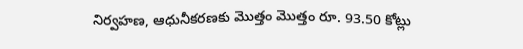నిర్వహణ, ఆధునీకరణకు మొత్తం మొత్తం రూ. 93.50 కోట్లు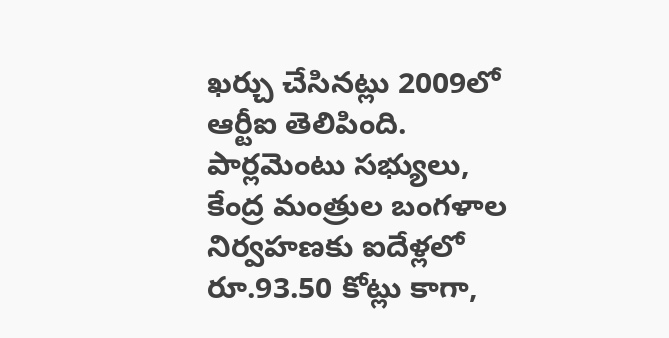ఖర్చు చేసినట్లు 2009లో ఆర్టీఐ తెలిపింది. పార్లమెంటు సభ్యులు, కేంద్ర మంత్రుల బంగళాల నిర్వహణకు ఐదేళ్లలో రూ.93.50 కోట్లు కాగా,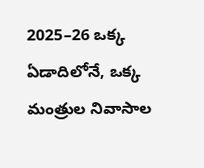2025–26 ఒక్క ఏడాదిలోనే, ఒక్క మంత్రుల నివాసాల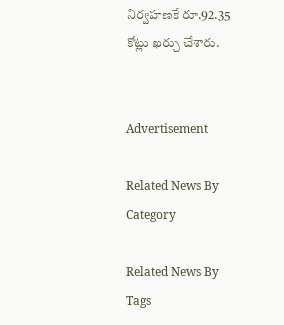నిర్వహణకే రూ.92.35 కోట్లు ఖర్చు చేశారు.


Advertisement

Related News By Category

Related News By Tags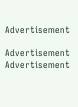Advertisement

Advertisement
Advertisement